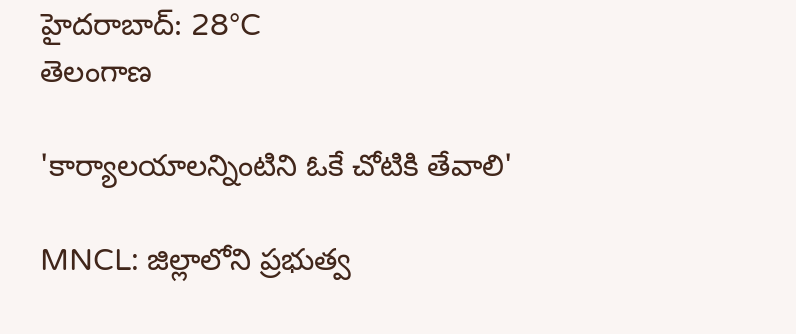హైదరాబాద్: 28°C
తెలంగాణ

'కార్యాలయాలన్నింటిని ఓకే చోటికి తేవాలి'

MNCL: జిల్లాలోని ప్రభుత్వ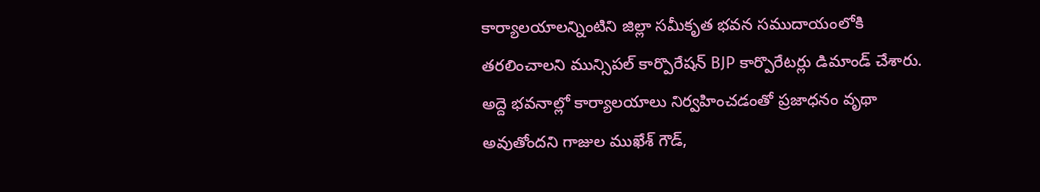కార్యాలయాలన్నింటిని జిల్లా సమీకృత భవన సముదాయంలోకి తరలించాలని మున్సిపల్ కార్పొరేషన్ BJP కార్పొరేటర్లు డిమాండ్ చేశారు. అద్దె భవనాల్లో కార్యాలయాలు నిర్వహించడంతో ప్రజాధనం వృథా అవుతోందని గాజుల ముఖేశ్ గౌడ్,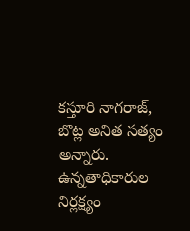కస్తూరి నాగరాజ్, బొట్ల అనిత సత్యం అన్నారు. ఉన్నతాధికారుల నిర్లక్ష్యం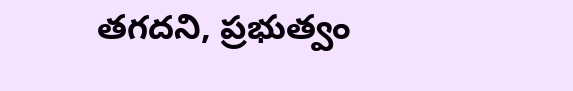తగదని, ప్రభుత్వం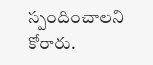స్పందించాలని కోరారు.